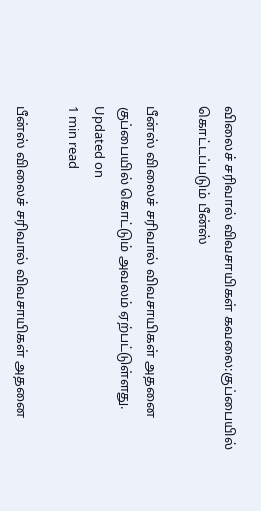விலைச் சரிவால் விவசாயிகள் கவலை:குப்பையில் கொட்டப்படும் பீன்ஸ்

பீன்ஸ் விலைச் சரிவால் விவசாயிகள் அதனை குப்பையில் கொட்டும் அவலம் ஏற்பட்டுள்ளது.
Updated on
1 min read

பீன்ஸ் விலைச் சரிவால் விவசாயிகள் அதனை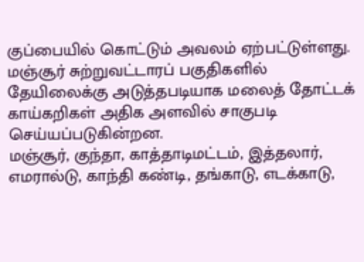குப்பையில் கொட்டும் அவலம் ஏற்பட்டுள்ளது.
மஞ்சூர் சுற்றுவட்டாரப் பகுதிகளில் தேயிலைக்கு அடுத்தபடியாக மலைத் தோட்டக் காய்கறிகள் அதிக அளவில் சாகுபடி செய்யப்படுகின்றன.
மஞ்சூர், குந்தா, காத்தாடிமட்டம், இத்தலார், எமரால்டு, காந்தி கண்டி, தங்காடு, எடக்காடு,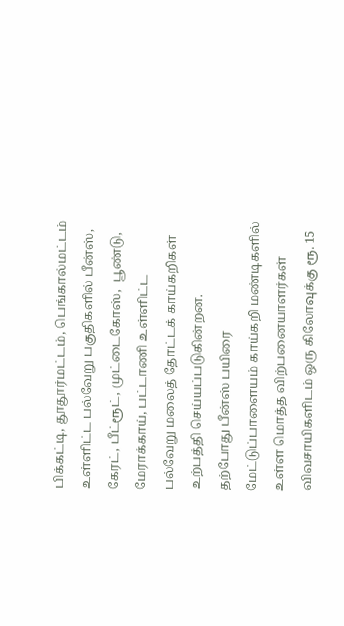பிக்கட்டி, தூதூர்மட்டம், பெங்கால்மட்டம் உள்ளிட்ட பல்வேறு பகுதிகளில் பீன்ஸ், கேரட், பீட்ரூட், முட்டைகோஸ்,  பூண்டு, மேராக்காய், பட்டாணி உள்ளிட்ட பல்வேறு மலைத் தோட்டக் காய்கறிகள் உற்பத்தி செய்யப்படுகின்றன.
தற்போது பீன்ஸ் பயிரை மேட்டுப்பாளையம் காய்கறி மண்டிகளில் உள்ள மொத்த விற்பனையாளர்கள் விவசாயிகளிடம் ஒரு கிலோவுக்கு ரூ. 15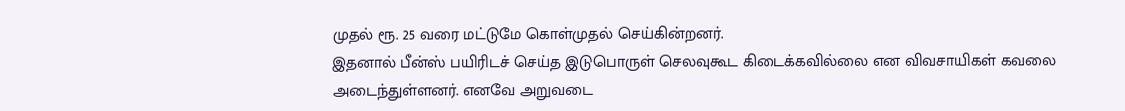முதல் ரூ. 25 வரை மட்டுமே கொள்முதல் செய்கின்றனர்.
இதனால் பீன்ஸ் பயிரிடச் செய்த இடுபொருள் செலவுகூட கிடைக்கவில்லை என விவசாயிகள் கவலை அடைந்துள்ளனர். எனவே அறுவடை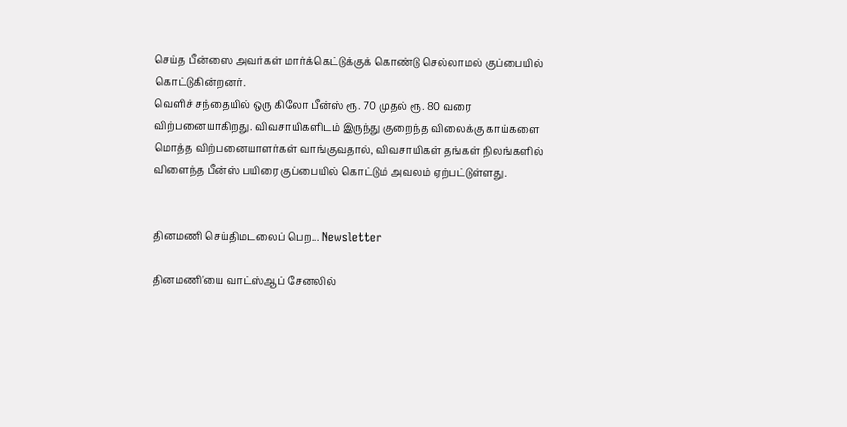செய்த பீன்ஸை அவர்கள் மார்க்கெட்டுக்குக் கொண்டு செல்லாமல் குப்பையில் கொட்டுகின்றனர்.
வெளிச் சந்தையில் ஒரு கிலோ பீன்ஸ் ரூ. 70 முதல் ரூ. 80 வரை விற்பனையாகிறது. விவசாயிகளிடம் இருந்து குறைந்த விலைக்கு காய்களை மொத்த விற்பனையாளர்கள் வாங்குவதால், விவசாயிகள் தங்கள் நிலங்களில் விளைந்த பீன்ஸ் பயிரை குப்பையில் கொட்டும் அவலம் ஏற்பட்டுள்ளது.


தினமணி செய்திமடலைப் பெற... Newsletter

தினமணி'யை வாட்ஸ்ஆப் சேனலில்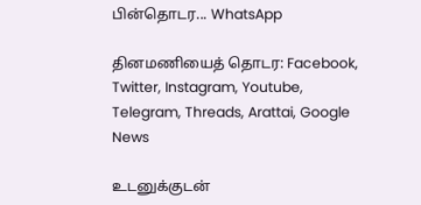பின்தொடர... WhatsApp

தினமணியைத் தொடர: Facebook, Twitter, Instagram, Youtube, Telegram, Threads, Arattai, Google News

உடனுக்குடன்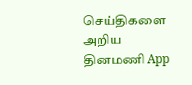செய்திகளை அறிய தினமணி App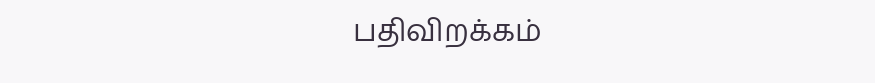பதிவிறக்கம்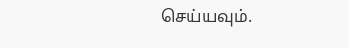செய்யவும்.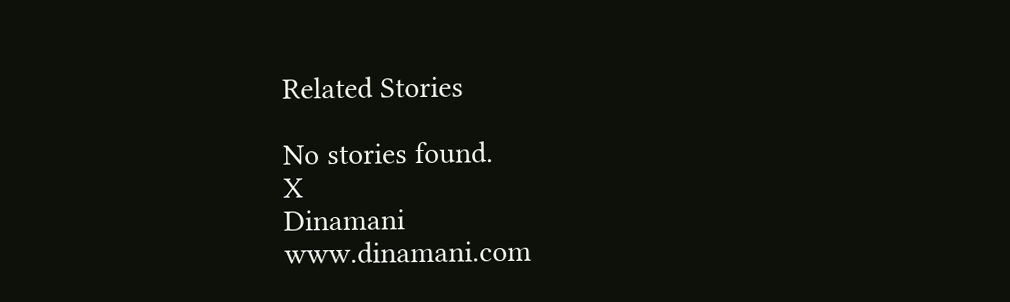Related Stories

No stories found.
X
Dinamani
www.dinamani.com